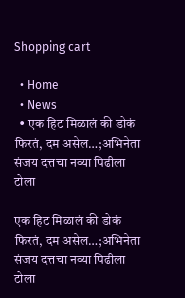Shopping cart

  • Home
  • News
  • एक हिट मिळालं की डोकं फिरतं, दम असेल…;अभिनेता संजय दत्तचा नव्या पिढीला टोला

एक हिट मिळालं की डोकं फिरतं, दम असेल…;अभिनेता संजय दत्तचा नव्या पिढीला टोला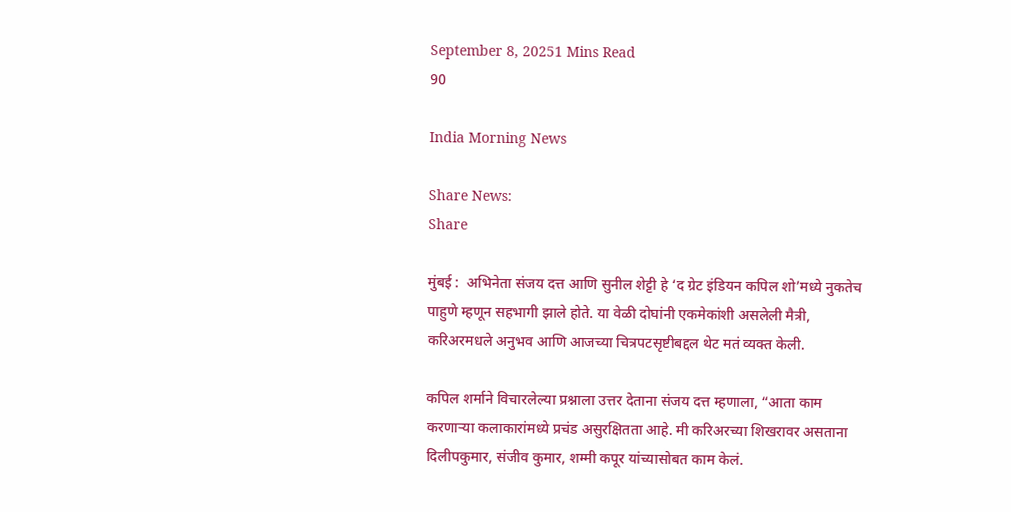September 8, 20251 Mins Read
90

India Morning News

Share News:
Share

मुंबई :  अभिनेता संजय दत्त आणि सुनील शेट्टी हे ‘द ग्रेट इंडियन कपिल शो’मध्ये नुकतेच पाहुणे म्हणून सहभागी झाले होते. या वेळी दोघांनी एकमेकांशी असलेली मैत्री, करिअरमधले अनुभव आणि आजच्या चित्रपटसृष्टीबद्दल थेट मतं व्यक्त केली.

कपिल शर्माने विचारलेल्या प्रश्नाला उत्तर देताना संजय दत्त म्हणाला, “आता काम करणाऱ्या कलाकारांमध्ये प्रचंड असुरक्षितता आहे. मी करिअरच्या शिखरावर असताना दिलीपकुमार, संजीव कुमार, शम्मी कपूर यांच्यासोबत काम केलं.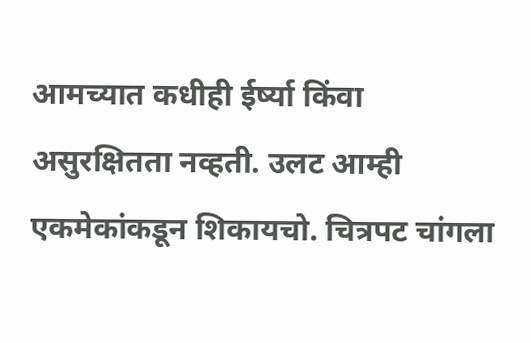आमच्यात कधीही ईर्ष्या किंवा असुरक्षितता नव्हती. उलट आम्ही एकमेकांकडून शिकायचो. चित्रपट चांगला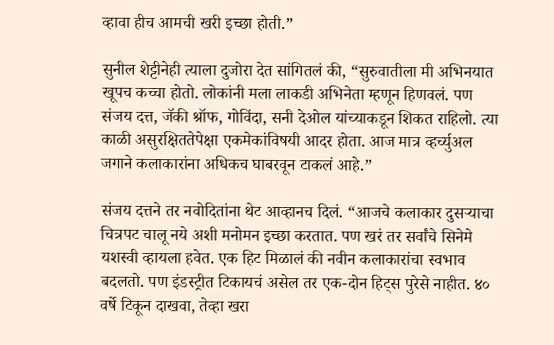व्हावा हीच आमची खरी इच्छा होती.”

सुनील शेट्टीनेही त्याला दुजोरा देत सांगितलं की, “सुरुवातीला मी अभिनयात खूपच कच्चा होतो. लोकांनी मला लाकडी अभिनेता म्हणून हिणवलं. पण संजय दत्त, जॅकी श्रॉफ, गोविंदा, सनी देओल यांच्याकडून शिकत राहिलो. त्या काळी असुरक्षिततेपेक्षा एकमेकांविषयी आदर होता. आज मात्र व्हर्च्युअल जगाने कलाकारांना अधिकच घाबरवून टाकलं आहे.”

संजय दत्तने तर नवोदितांना थेट आव्हानच दिलं. “आजचे कलाकार दुसऱ्याचा चित्रपट चालू नये अशी मनोमन इच्छा करतात. पण खरं तर सर्वांचे सिनेमे यशस्वी व्हायला हवेत. एक हिट मिळालं की नवीन कलाकारांचा स्वभाव बदलतो. पण इंडस्ट्रीत टिकायचं असेल तर एक-दोन हिट्स पुरेसे नाहीत. ४० वर्षे टिकून दाखवा, तेव्हा खरा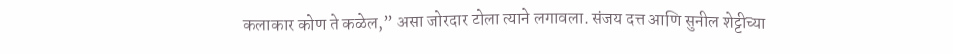कलाकार कोण ते कळेल,” असा जोरदार टोला त्याने लगावला. संजय दत्त आणि सुनील शेट्टीच्या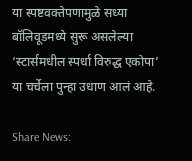या स्पष्टवक्तेपणामुळे सध्या बॉलिवूडमध्ये सुरू असलेल्या ‘स्टार्समधील स्पर्धा विरुद्ध एकोपा’ या चर्चेला पुन्हा उधाण आलं आहे.

Share News: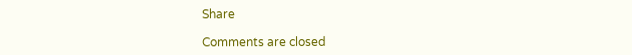Share

Comments are closed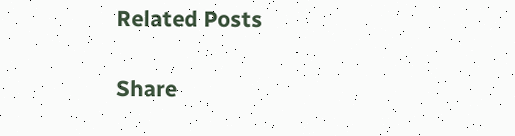Related Posts

Share